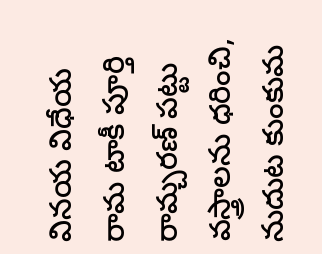వినయ విధేయ రామ టాకీ పూర్తి
రామ్చరణ్ పట్టు వస్త్రాలను ధరించి, నుదుట కుంకుమ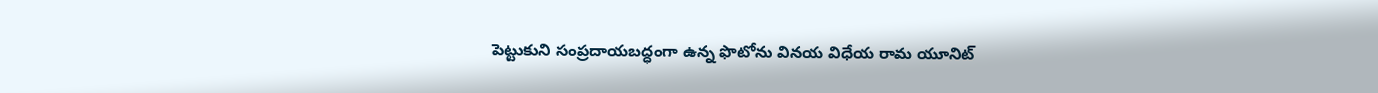పెట్టుకుని సంప్రదాయబద్ధంగా ఉన్న ఫొటోను వినయ విధేయ రామ యూనిట్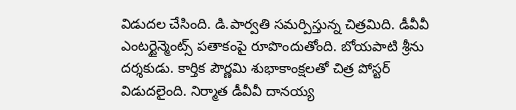విడుదల చేసింది. డి.పార్వతి సమర్పిస్తున్న చిత్రమిది. డీవీవీ ఎంటర్టైన్మెంట్స్ పతాకంపై రూపొందుతోంది. బోయపాటి శ్రీను దర్శకుడు. కార్తిక పౌర్ణమి శుభాకాంక్షలతో చిత్ర పోస్టర్ విడుదలైంది. నిర్మాత డీవీవీ దానయ్య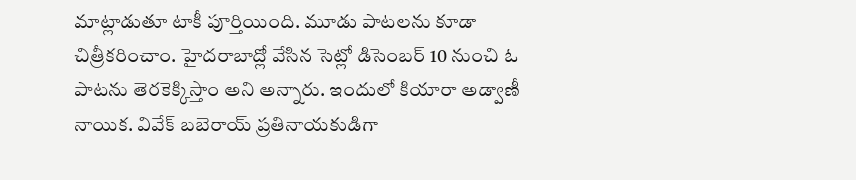మాట్లాడుతూ టాకీ పూర్తియింది. మూడు పాటలను కూడా చిత్రీకరించాం. హైదరాబాద్లో వేసిన సెట్లో డిసెంబర్ 10 నుంచి ఓ పాటను తెరకెక్కిస్తాం అని అన్నారు. ఇందులో కియారా అడ్వాణీ నాయిక. వివేక్ బబెరాయ్ ప్రతినాయకుడిగా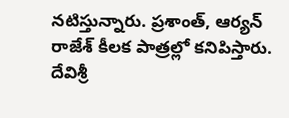నటిస్తున్నారు. ప్రశాంత్, ఆర్యన్ రాజేశ్ కీలక పాత్రల్లో కనిపిస్తారు. దేవిశ్రీ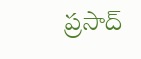ప్రసాద్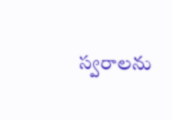స్వరాలను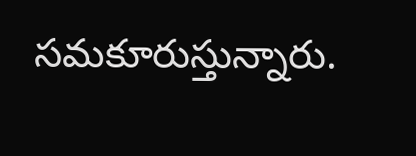సమకూరుస్తున్నారు.